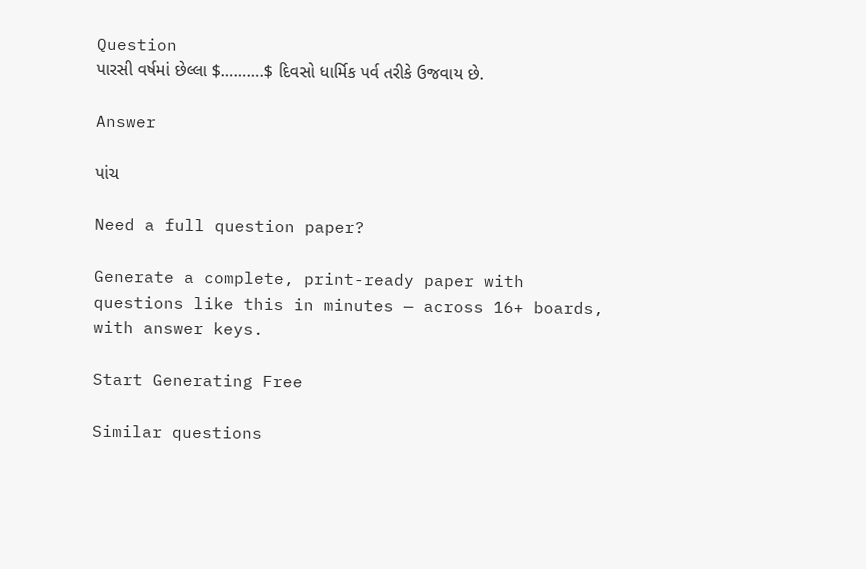Question
પારસી વર્ષમાં છેલ્લા $……….$ દિવસો ધાર્મિક પર્વ તરીકે ઉજવાય છે.

Answer

પાંચ

Need a full question paper?

Generate a complete, print-ready paper with questions like this in minutes — across 16+ boards, with answer keys.

Start Generating Free

Similar questions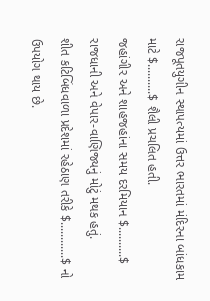રાજપૂતયુગીન સ્થાપત્યમાં ઉત્તર ભારતમાં મંદિરના બાંધકામ માટે $..........$ શૈલી પ્રચલિત હતી.
જહાંગીર અને શાહજહાંના સમય દરમિયાન $..........$ રાજધાની અને વેપાર-વાણિજ્યનું મોટું મથક હતું.
શીત કટિબિંધવાળા પ્રદેશમાં રહેઠાણ તરીકે $............$ નો ઉપયોગ થાય છે.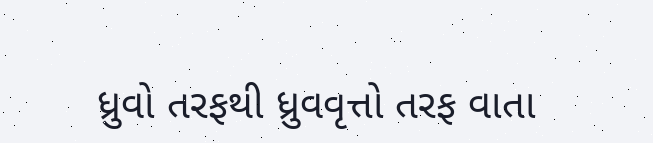ધ્રુવો તરફથી ધ્રુવવૃત્તો તરફ વાતા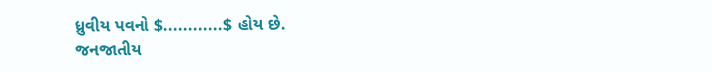ધ્રુવીય પવનો $............$ હોય છે.
જનજાતીય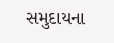સમુદાયના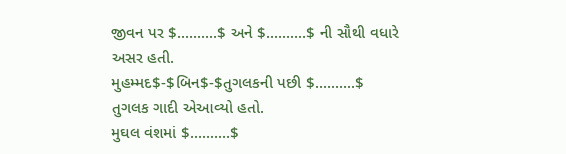જીવન પર $..........$ અને $..........$ ની સૌથી વધારે અસર હતી.
મુહમ્મદ$-$બિન$-$તુગલકની પછી $..........$ તુગલક ગાદી એઆવ્યો હતો.
મુઘલ વંશમાં $..........$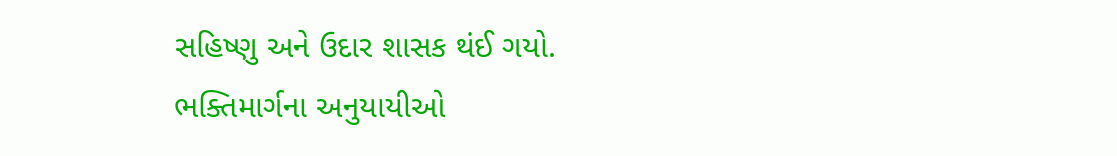સહિષ્ણુ અને ઉદાર શાસક થંઈ ગયો.
ભક્તિમાર્ગના અનુયાયીઓ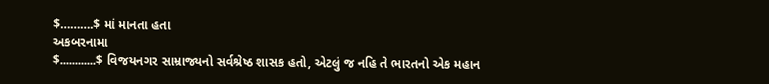$……….$ માં માનતા હતા
અકબરનામા
$............$ વિજયનગર સામ્રાજ્યનો સર્વશ્રેષ્ઠ શાસક હતો, એટલું જ નહિ તે ભારતનો એક મહાન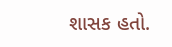શાસક હતો.